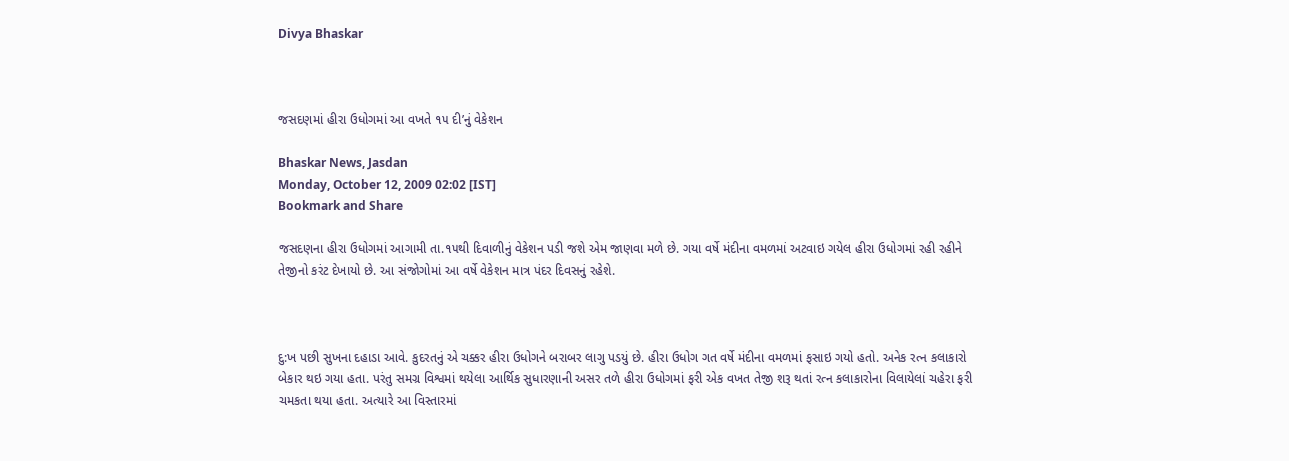Divya Bhaskar



જસદણમાં હીરા ઉધોગમાં આ વખતે ૧૫ દી’નું વેકેશન

Bhaskar News, Jasdan
Monday, October 12, 2009 02:02 [IST]
Bookmark and Share

જસદણના હીરા ઉધોગમાં આગામી તા.૧૫થી દિવાળીનું વેકેશન પડી જશે એમ જાણવા મળે છે. ગયા વર્ષે મંદીના વમળમાં અટવાઇ ગયેલ હીરા ઉધોગમાં રહી રહીને તેજીનો કરંટ દેખાયો છે. આ સંજોગોમાં આ વર્ષે વેકેશન માત્ર પંદર દિવસનું રહેશે.



દુ:ખ પછી સુખના દહાડા આવે. કુદરતનું એ ચક્કર હીરા ઉધોગને બરાબર લાગુ પડયું છે. હીરા ઉધોગ ગત વર્ષે મંદીના વમળમાં ફસાઇ ગયો હતો. અનેક રત્ન કલાકારો બેકાર થઇ ગયા હતા. પરંતુ સમગ્ર વિશ્વમાં થયેલા આર્થિક સુધારણાની અસર તળે હીરા ઉધોગમાં ફરી એક વખત તેજી શરૂ થતાં રત્ન કલાકારોના વિલાયેલાં ચહેરા ફરી ચમકતા થયા હતા. અત્યારે આ વિસ્તારમાં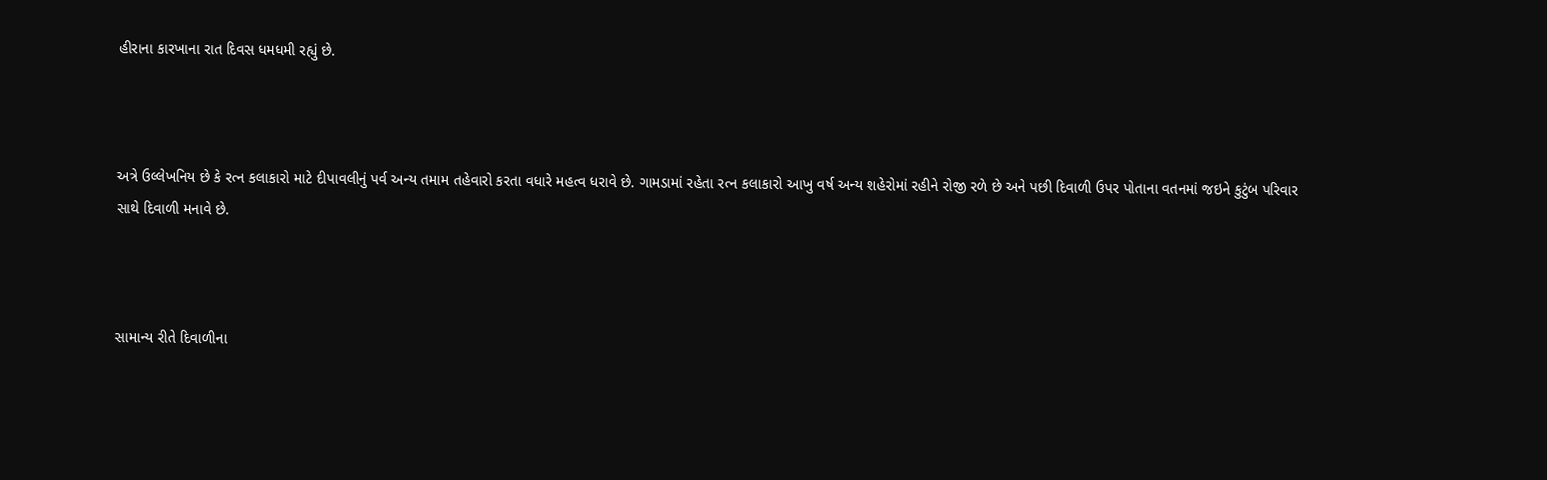હીરાના કારખાના રાત દિવસ ધમધમી રહ્યું છે.



અત્રે ઉલ્લેખનિય છે કે રત્ન કલાકારો માટે દીપાવલીનું પર્વ અન્ય તમામ તહેવારો કરતા વધારે મહત્વ ધરાવે છે. ગામડામાં રહેતા રત્ન કલાકારો આખુ વર્ષ અન્ય શહેરોમાં રહીને રોજી રળે છે અને પછી દિવાળી ઉપર પોતાના વતનમાં જઇને કુટુંબ પરિવાર સાથે દિવાળી મનાવે છે.



સામાન્ય રીતે દિવાળીના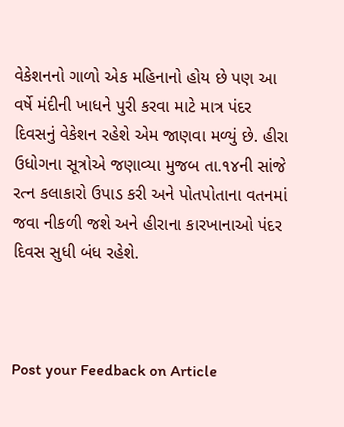વેકેશનનો ગાળો એક મહિનાનો હોય છે પણ આ વર્ષે મંદીની ખાધને પુરી કરવા માટે માત્ર પંદર દિવસનું વેકેશન રહેશે એમ જાણવા મળ્યું છે. હીરા ઉધોગના સૂત્રોએ જણાવ્યા મુજબ તા.૧૪ની સાંજે રત્ન કલાકારો ઉપાડ કરી અને પોતપોતાના વતનમાં જવા નીકળી જશે અને હીરાના કારખાનાઓ પંદર દિવસ સુધી બંધ રહેશે.



Post your Feedback on Article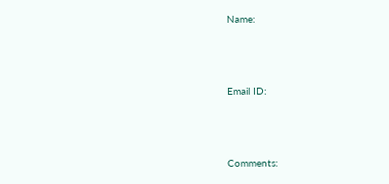Name:



Email ID:



Comments: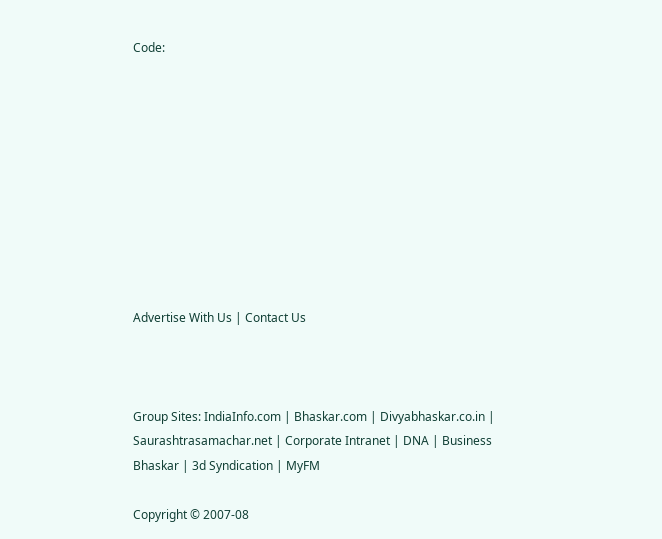Code:










Advertise With Us | Contact Us



Group Sites: IndiaInfo.com | Bhaskar.com | Divyabhaskar.co.in | Saurashtrasamachar.net | Corporate Intranet | DNA | Business Bhaskar | 3d Syndication | MyFM

Copyright © 2007-08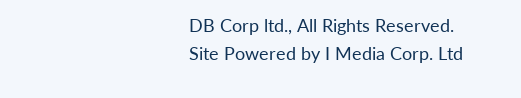DB Corp ltd., All Rights Reserved.
Site Powered by I Media Corp. Ltd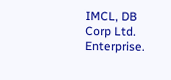IMCL, DB Corp Ltd. Enterprise.